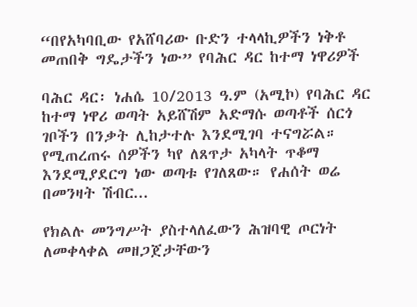“በየአካባቢው የአሸባሪው ቡድን ተላላኪዎችን ነቅቶ መጠበቅ ግዴታችን ነው” የባሕር ዳር ከተማ ነዋሪዎች

ባሕር ዳር፡ ነሐሴ 10/2013 ዓ.ም (አሚኮ) የባሕር ዳር ከተማ ነዋሪ ወጣት አይሸሽም አድማሱ ወጣቶች ሰርጎ ገቦችን በንቃት ሊከታተሉ እንደሚገባ ተናግሯል። የሚጠረጠሩ ሰዎችን ካየ ለጸጥታ አካላት ጥቆማ እንደሚያደርግ ነው ወጣቱ የገለጸው። የሐሰት ወሬ በመንዛት ሽብር...

የክልሉ መንግሥት ያስተላለፈውን ሕዝባዊ ጦርነት ለመቀላቀል መዘጋጀታቸውን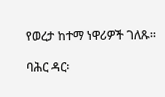የወረታ ከተማ ነዋሪዎች ገለጹ።

ባሕር ዳር፡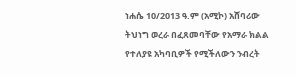ነሐሴ 10/2013 ዓ.ም (አሚኮ) አሸባሪው ትህነግ ወረራ በፈጸመባቸው የአማራ ክልል የተለያዩ አካባቢዎች የሚችለውን ንብረት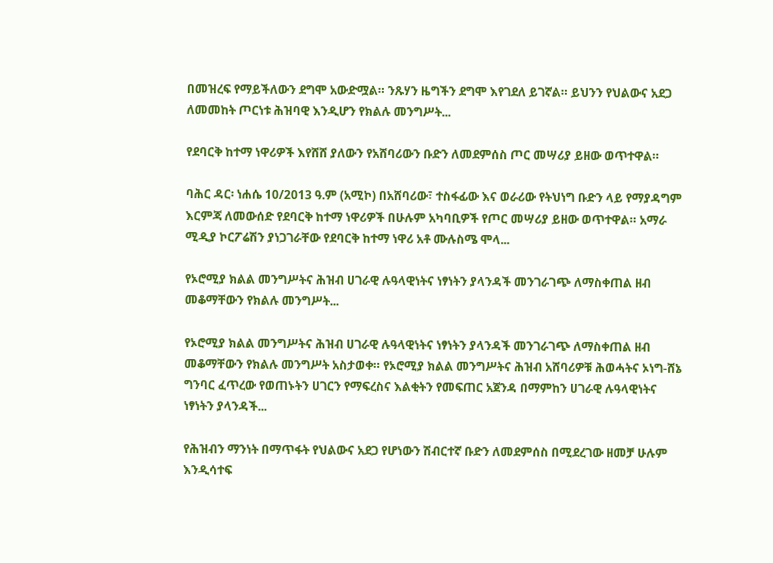በመዝረፍ የማይችለውን ደግሞ አውድሟል። ንጹሃን ዜግችን ደግሞ እየገደለ ይገኛል። ይህንን የህልውና አደጋ ለመመከት ጦርነቱ ሕዝባዊ እንዲሆን የክልሉ መንግሥት...

የደባርቅ ከተማ ነዋሪዎች እየሸሸ ያለውን የአሸባሪውን ቡድን ለመደምሰስ ጦር መሣሪያ ይዘው ወጥተዋል።

ባሕር ዳር፡ ነሐሴ 10/2013 ዓ.ም (አሚኮ) በአሸባሪው፣ ተስፋፊው እና ወራሪው የትህነግ ቡድን ላይ የማያዳግም እርምጃ ለመውሰድ የደባርቅ ከተማ ነዋሪዎች በሁሉም አካባቢዎች የጦር መሣሪያ ይዘው ወጥተዋል። አማራ ሚዲያ ኮርፖሬሽን ያነጋገራቸው የደባርቅ ከተማ ነዋሪ አቶ ሙሉስሜ ሞላ...

የኦሮሚያ ክልል መንግሥትና ሕዝብ ሀገራዊ ሉዓላዊነትና ነፃነትን ያላንዳች መንገራገጭ ለማስቀጠል ዘብ መቆማቸውን የክልሉ መንግሥት...

የኦሮሚያ ክልል መንግሥትና ሕዝብ ሀገራዊ ሉዓላዊነትና ነፃነትን ያላንዳች መንገራገጭ ለማስቀጠል ዘብ መቆማቸውን የክልሉ መንግሥት አስታወቀ። የኦሮሚያ ክልል መንግሥትና ሕዝብ አሸባሪዎቹ ሕወሓትና ኦነግ-ሸኔ ግንባር ፈጥረው የወጠኑትን ሀገርን የማፍረስና እልቂትን የመፍጠር አጀንዳ በማምከን ሀገራዊ ሉዓላዊነትና ነፃነትን ያላንዳች...

የሕዝብን ማንነት በማጥፋት የህልውና አደጋ የሆነውን ሽብርተኛ ቡድን ለመደምሰስ በሚደረገው ዘመቻ ሁሉም እንዲሳተፍ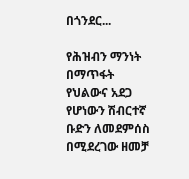በጎንደር...

የሕዝብን ማንነት በማጥፋት የህልውና አደጋ የሆነውን ሽብርተኛ ቡድን ለመደምሰስ በሚደረገው ዘመቻ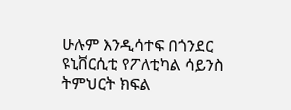ሁሉም እንዲሳተፍ በጎንደር ዩኒቨርሲቲ የፖለቲካል ሳይንስ ትምህርት ክፍል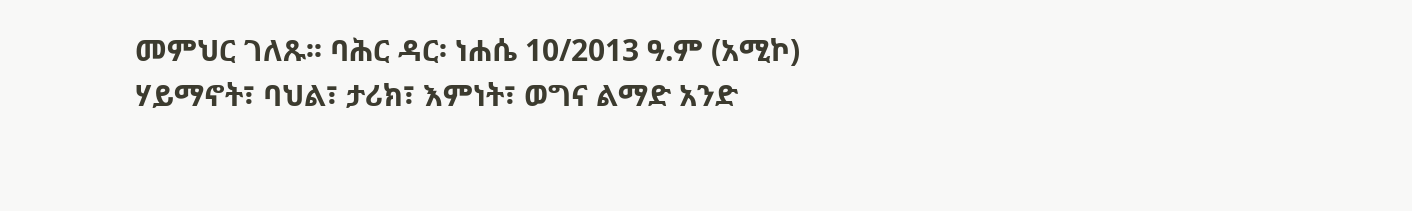መምህር ገለጹ፡፡ ባሕር ዳር፡ ነሐሴ 10/2013 ዓ.ም (አሚኮ) ሃይማኖት፣ ባህል፣ ታሪክ፣ እምነት፣ ወግና ልማድ አንድ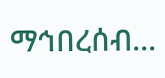ማኅበረሰብ...